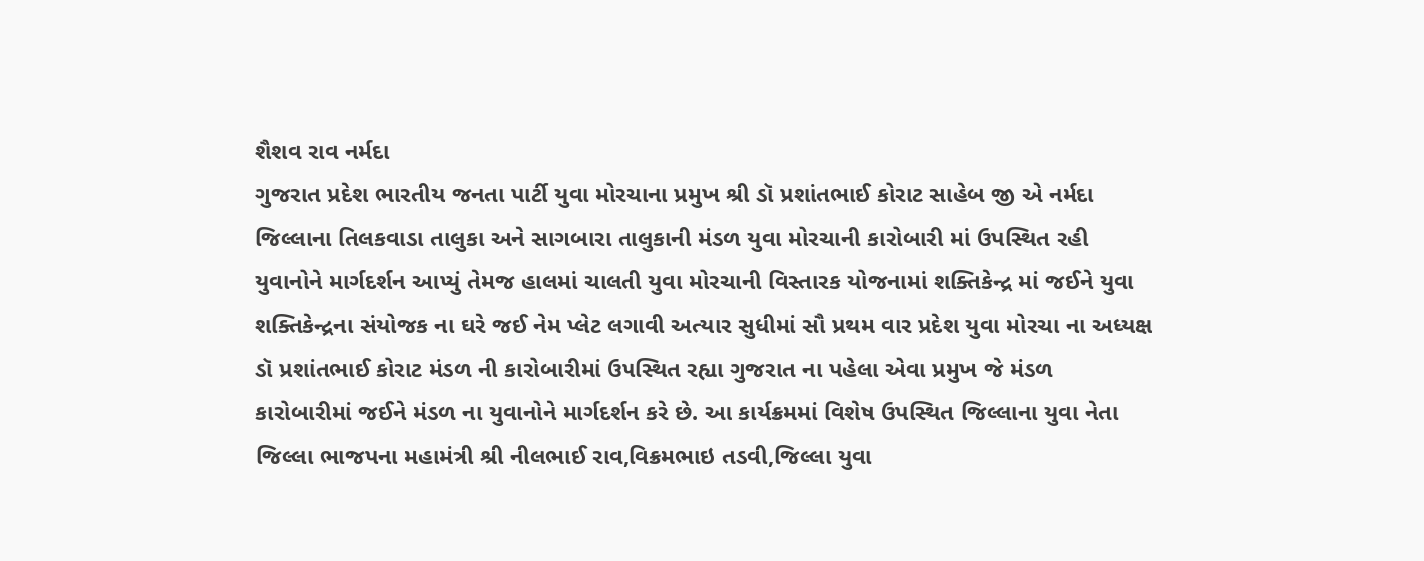શૈશવ રાવ નર્મદા
ગુજરાત પ્રદેશ ભારતીય જનતા પાર્ટી યુવા મોરચાના પ્રમુખ શ્રી ડૉ પ્રશાંતભાઈ કોરાટ સાહેબ જી એ નર્મદા જિલ્લાના તિલકવાડા તાલુકા અને સાગબારા તાલુકાની મંડળ યુવા મોરચાની કારોબારી માં ઉપસ્થિત રહી યુવાનોને માર્ગદર્શન આપ્યું તેમજ હાલમાં ચાલતી યુવા મોરચાની વિસ્તારક યોજનામાં શક્તિકેન્દ્ર માં જઈને યુવા શક્તિકેન્દ્રના સંયોજક ના ઘરે જઈ નેમ પ્લેટ લગાવી અત્યાર સુધીમાં સૌ પ્રથમ વાર પ્રદેશ યુવા મોરચા ના અધ્યક્ષ ડૉ પ્રશાંતભાઈ કોરાટ મંડળ ની કારોબારીમાં ઉપસ્થિત રહ્યા ગુજરાત ના પહેલા એવા પ્રમુખ જે મંડળ કારોબારીમાં જઈને મંડળ ના યુવાનોને માર્ગદર્શન કરે છે. આ કાર્યક્રમમાં વિશેષ ઉપસ્થિત જિલ્લાના યુવા નેતા જિલ્લા ભાજપના મહામંત્રી શ્રી નીલભાઈ રાવ,વિક્રમભાઇ તડવી,જિલ્લા યુવા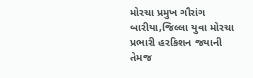મોરચા પ્રમુખ ગૌરાંગ બારીયા,જિલ્લા યુવા મોરચા પ્રભારી હરકિશન જયાની તેમજ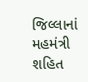જિલ્લાનાં મહમંત્રી શહિત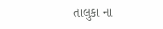તાલુકા ના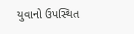યુવાનો ઉપસ્થિત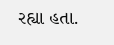રહ્યા હતા.